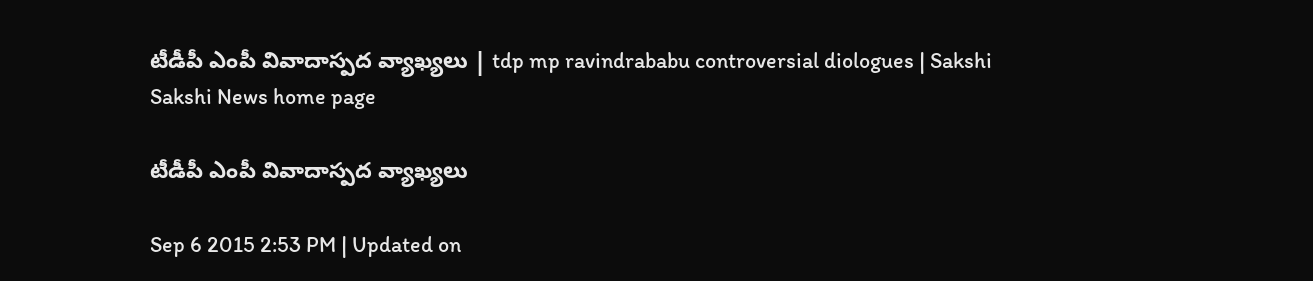టీడీపీ ఎంపీ వివాదాస్పద వ్యాఖ్యలు | tdp mp ravindrababu controversial diologues | Sakshi
Sakshi News home page

టీడీపీ ఎంపీ వివాదాస్పద వ్యాఖ్యలు

Sep 6 2015 2:53 PM | Updated on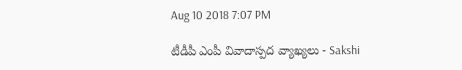Aug 10 2018 7:07 PM

టీడీపీ ఎంపీ వివాదాస్పద వ్యాఖ్యలు - Sakshi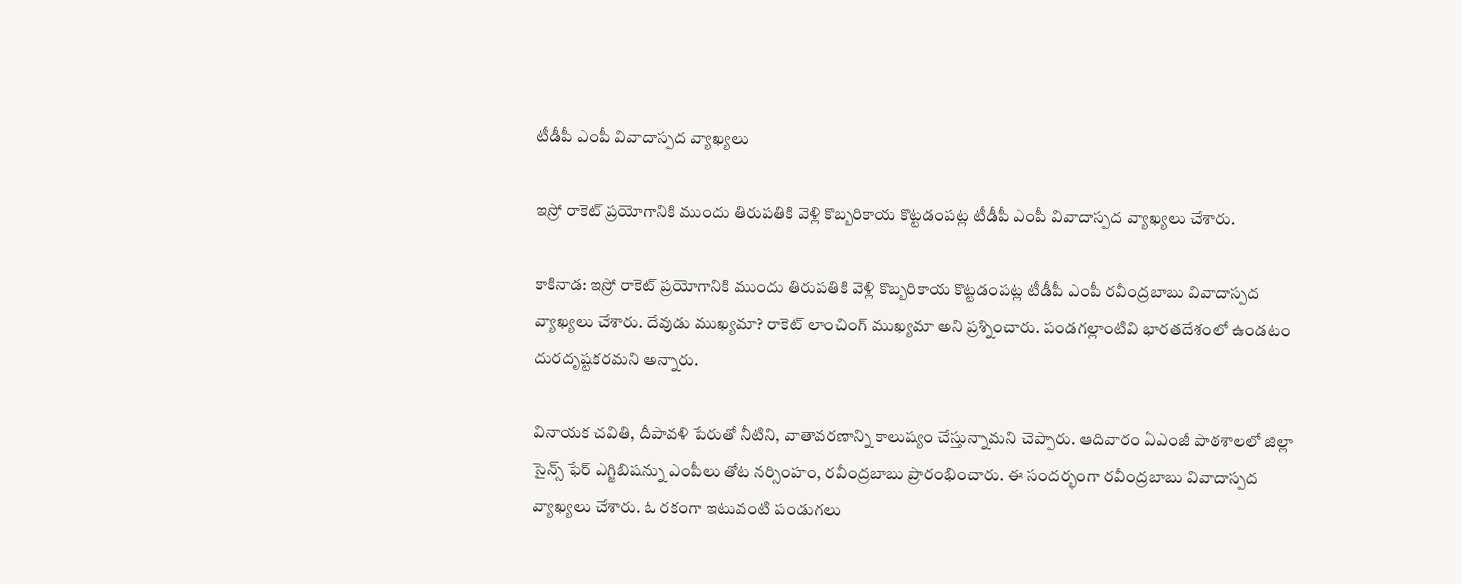టీడీపీ ఎంపీ వివాదాస్పద వ్యాఖ్యలు

ఇస్రో రాకెట్ ప్రయోగానికి ముందు తిరుపతికి వెళ్లి కొబ్బరికాయ కొట్టడంపట్ల టీడీపీ ఎంపీ వివాదాస్పద వ్యాఖ్యలు చేశారు.

కాకినాడ: ఇస్రో రాకెట్ ప్రయోగానికి ముందు తిరుపతికి వెళ్లి కొబ్బరికాయ కొట్టడంపట్ల టీడీపీ ఎంపీ రవీంద్రబాబు వివాదాస్పద వ్యాఖ్యలు చేశారు. దేవుడు ముఖ్యమా? రాకెట్ లాంచింగ్ ముఖ్యమా అని ప్రశ్నించారు. పండగల్లాంటివి భారతదేశంలో ఉండటం దురదృష్టకరమని అన్నారు.

వినాయక చవితి, దీపావళి పేరుతో నీటిని, వాతావరణాన్ని కాలుష్యం చేస్తున్నామని చెప్పారు. ఆదివారం ఏఎంజీ పాఠశాలలో జిల్లా సైన్స్ ఫేర్ ఎగ్జిబిషన్ను ఎంపీలు తోట నర్సింహం, రవీంద్రబాబు ప్రారంభించారు. ఈ సందర్భంగా రవీంద్రబాబు వివాదాస్పద  వ్యాఖ్యలు చేశారు. ఓ రకంగా ఇటువంటి పండుగలు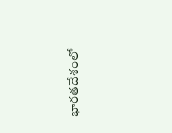భారతదేశంలో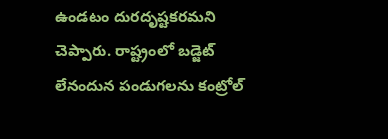ఉండటం దురదృష్టకరమని చెప్పారు. రాష్ట్రంలో బడ్జెట్ లేనందున పండుగలను కంట్రోల్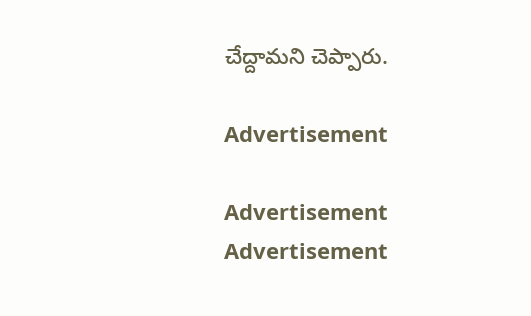చేద్దామని చెప్పారు.

Advertisement

Advertisement
Advertisement